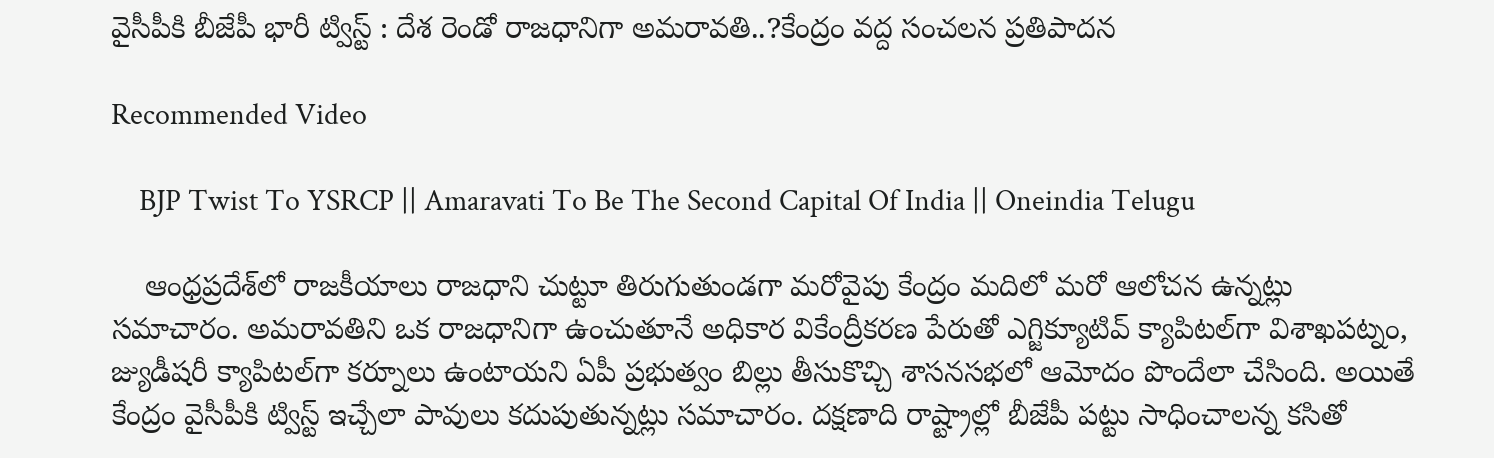వైసీపీకి బీజేపీ భారీ ట్విస్ట్ : దేశ రెండో రాజధానిగా అమరావతి..?కేంద్రం వద్ద సంచలన ప్రతిపాదన

Recommended Video

    BJP Twist To YSRCP || Amaravati To Be The Second Capital Of India || Oneindia Telugu

    ఆంధ్రప్రదేశ్‌లో రాజకీయాలు రాజధాని చుట్టూ తిరుగుతుండగా మరోవైపు కేంద్రం మదిలో మరో ఆలోచన ఉన్నట్లు సమాచారం. అమరావతిని ఒక రాజధానిగా ఉంచుతూనే అధికార వికేంద్రీకరణ పేరుతో ఎగ్జిక్యూటివ్ క్యాపిటల్‌గా విశాఖపట్నం, జ్యుడీషరీ క్యాపిటల్‌గా కర్నూలు ఉంటాయని ఏపీ ప్రభుత్వం బిల్లు తీసుకొచ్చి శాసనసభలో ఆమోదం పొందేలా చేసింది. అయితే కేంద్రం వైసీపీకి ట్విస్ట్ ఇచ్చేలా పావులు కదుపుతున్నట్లు సమాచారం. దక్షణాది రాష్ట్రాల్లో బీజేపీ పట్టు సాధించాలన్న కసితో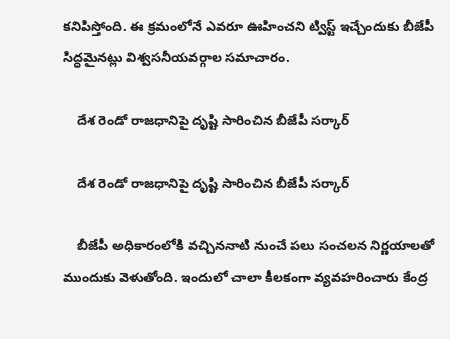కనిపిస్తోంది. ఈ క్రమంలోనే ఎవరూ ఊహించని ట్విస్ట్ ఇచ్చేందుకు బీజేపీ సిద్ధమైనట్లు విశ్వసనీయవర్గాల సమాచారం.

    దేశ రెండో రాజధానిపై దృష్టి సారించిన బీజేపీ సర్కార్

    దేశ రెండో రాజధానిపై దృష్టి సారించిన బీజేపీ సర్కార్

    బీజేపీ అధికారంలోకి వచ్చిననాటి నుంచే పలు సంచలన నిర్ణయాలతో ముందుకు వెళుతోంది. ఇందులో చాలా కీలకంగా వ్యవహరించారు కేంద్ర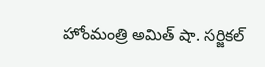హోంమంత్రి అమిత్ షా. సర్జికల్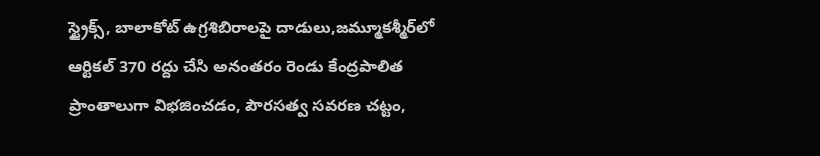స్ట్రైక్స్‌, బాలాకోట్ ఉగ్రశిబిరాలపై దాడులు,జమ్మూకశ్మీర్‌లో ఆర్టికల్ 370 రద్దు చేసి అనంతరం రెండు కేంద్రపాలిత ప్రాంతాలుగా విభజించడం, పౌరసత్వ సవరణ చట్టం,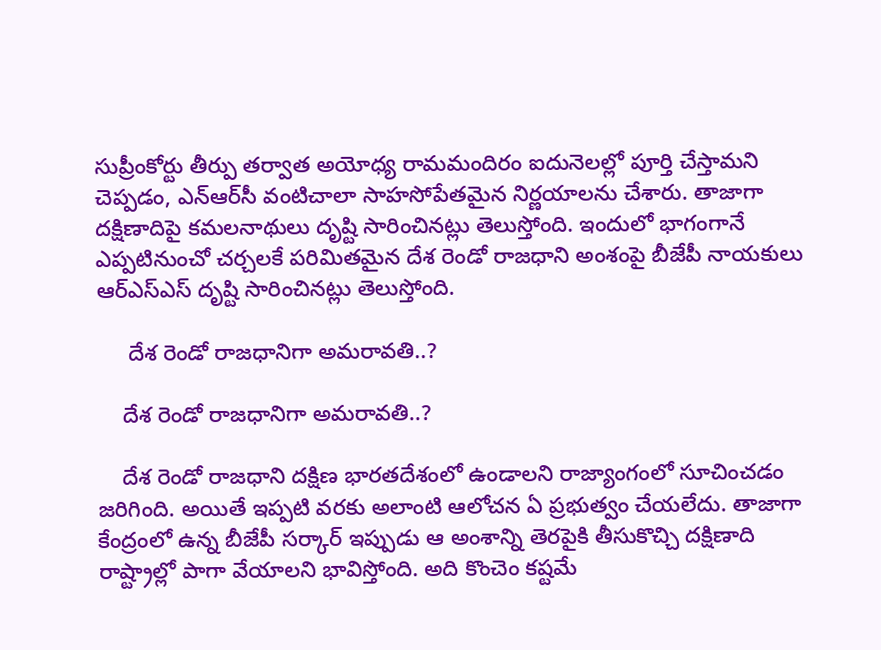సుప్రీంకోర్టు తీర్పు తర్వాత అయోధ్య రామమందిరం ఐదునెలల్లో పూర్తి చేస్తామని చెప్పడం, ఎన్‌ఆర్‌సీ వంటిచాలా సాహసోపేతమైన నిర్ణయాలను చేశారు. తాజాగా దక్షిణాదిపై కమలనాథులు దృష్టి సారించినట్లు తెలుస్తోంది. ఇందులో భాగంగానే ఎప్పటినుంచో చర్చలకే పరిమితమైన దేశ రెండో రాజధాని అంశంపై బీజేపీ నాయకులు ఆర్‌ఎస్ఎస్ దృష్టి సారించినట్లు తెలుస్తోంది.

     దేశ రెండో రాజధానిగా అమరావతి..?

    దేశ రెండో రాజధానిగా అమరావతి..?

    దేశ రెండో రాజధాని దక్షిణ భారతదేశంలో ఉండాలని రాజ్యాంగంలో సూచించడం జరిగింది. అయితే ఇప్పటి వరకు అలాంటి ఆలోచన ఏ ప్రభుత్వం చేయలేదు. తాజాగా కేంద్రంలో ఉన్న బీజేపీ సర్కార్ ఇప్పుడు ఆ అంశాన్ని తెరపైకి తీసుకొచ్చి దక్షిణాది రాష్ట్రాల్లో పాగా వేయాలని భావిస్తోంది. అది కొంచెం కష్టమే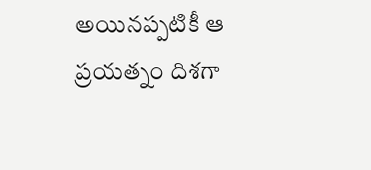అయినప్పటికీ ఆ ప్రయత్నం దిశగా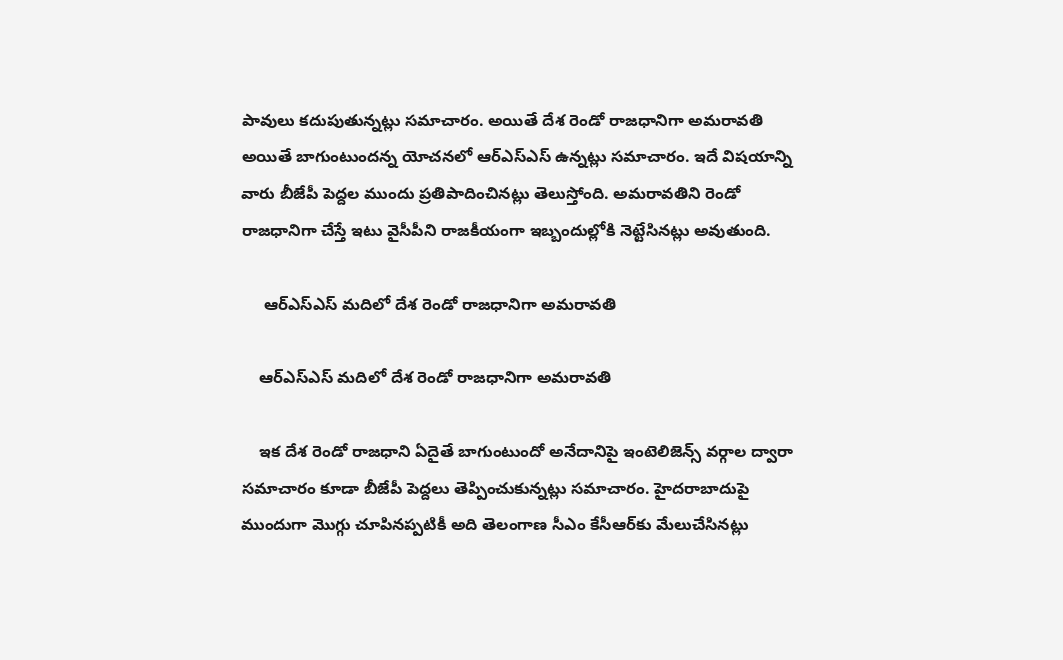పావులు కదుపుతున్నట్లు సమాచారం. అయితే దేశ రెండో రాజధానిగా అమరావతి అయితే బాగుంటుందన్న యోచనలో ఆర్‌ఎస్ఎస్ ఉన్నట్లు సమాచారం. ఇదే విషయాన్ని వారు బీజేపీ పెద్దల ముందు ప్రతిపాదించినట్లు తెలుస్తోంది. అమరావతిని రెండో రాజధానిగా చేస్తే ఇటు వైసీపీని రాజకీయంగా ఇబ్బందుల్లోకి నెట్టేసినట్లు అవుతుంది.

     ఆర్‌ఎస్ఎస్ మదిలో దేశ రెండో రాజధానిగా అమరావతి

    ఆర్‌ఎస్ఎస్ మదిలో దేశ రెండో రాజధానిగా అమరావతి

    ఇక దేశ రెండో రాజధాని ఏదైతే బాగుంటుందో అనేదానిపై ఇంటెలిజెన్స్‌ వర్గాల ద్వారా సమాచారం కూడా బీజేపీ పెద్దలు తెప్పించుకున్నట్లు సమాచారం. హైదరాబాదుపై ముందుగా మొగ్గు చూపినప్పటికీ అది తెలంగాణ సీఎం కేసీఆర్‌కు మేలుచేసినట్లు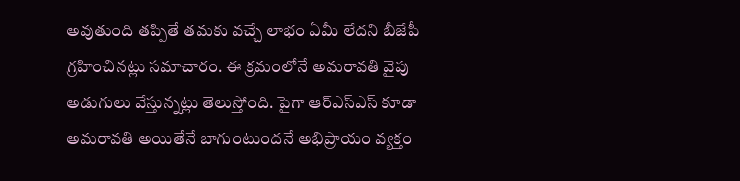అవుతుంది తప్పితే తమకు వచ్చే లాభం ఏమీ లేదని బీజేపీ గ్రహించినట్లు సమాచారం. ఈ క్రమంలోనే అమరావతి వైపు అడుగులు వేస్తున్నట్లు తెలుస్తోంది. పైగా ఆర్‌ఎస్ఎస్ కూడా అమరావతి అయితేనే బాగుంటుందనే అభిప్రాయం వ్యక్తం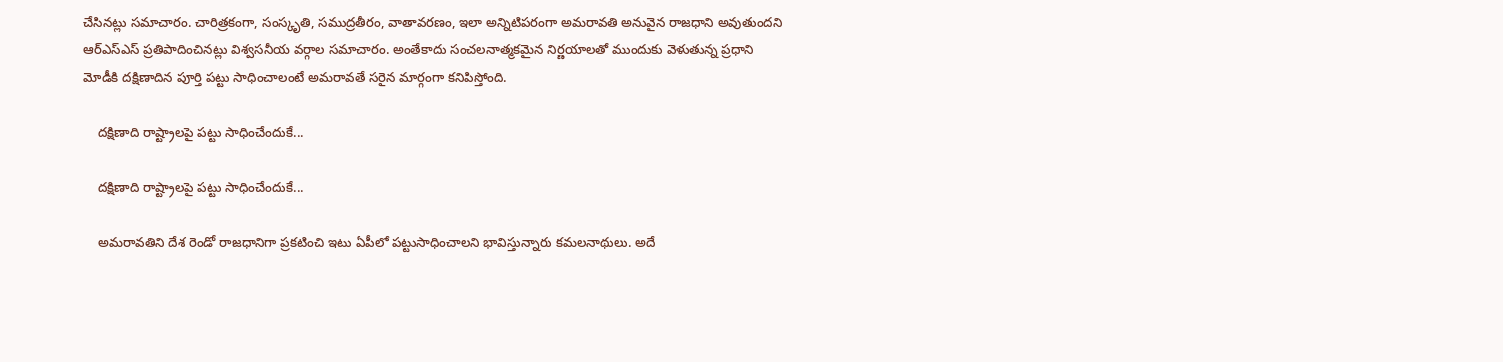చేసినట్లు సమాచారం. చారిత్రకంగా, సంస్కృతి, సముద్రతీరం, వాతావరణం, ఇలా అన్నిటిపరంగా అమరావతి అనువైన రాజధాని అవుతుందని ఆర్ఎస్ఎస్ ప్రతిపాదించినట్లు విశ్వసనీయ వర్గాల సమాచారం. అంతేకాదు సంచలనాత్మకమైన నిర్ణయాలతో ముందుకు వెళుతున్న ప్రధాని మోడీకి దక్షిణాదిన పూర్తి పట్టు సాధించాలంటే అమరావతే సరైన మార్గంగా కనిపిస్తోంది.

    దక్షిణాది రాష్ట్రాలపై పట్టు సాధించేందుకే...

    దక్షిణాది రాష్ట్రాలపై పట్టు సాధించేందుకే...

    అమరావతిని దేశ రెండో రాజధానిగా ప్రకటించి ఇటు ఏపీలో పట్టుసాధించాలని భావిస్తున్నారు కమలనాథులు. అదే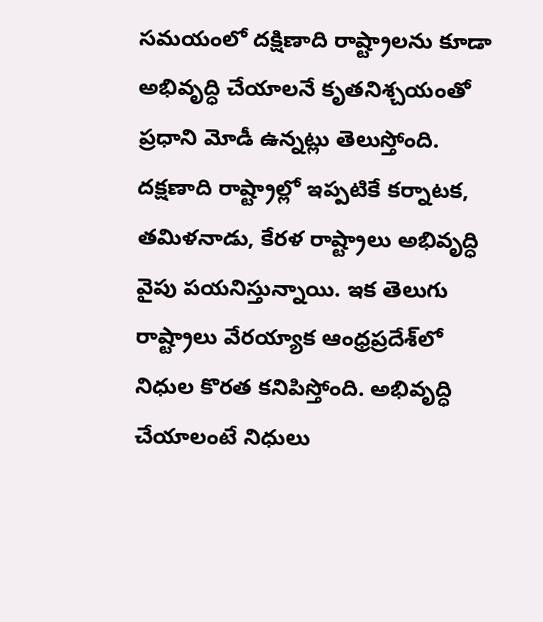సమయంలో దక్షిణాది రాష్ట్రాలను కూడా అభివృద్ధి చేయాలనే కృతనిశ్చయంతో ప్రధాని మోడీ ఉన్నట్లు తెలుస్తోంది. దక్షణాది రాష్ట్రాల్లో ఇప్పటికే కర్నాటక, తమిళనాడు, కేరళ రాష్ట్రాలు అభివృద్ధి వైపు పయనిస్తున్నాయి. ఇక తెలుగు రాష్ట్రాలు వేరయ్యాక ఆంధ్రప్రదేశ్‌లో నిధుల కొరత కనిపిస్తోంది. అభివృద్ధి చేయాలంటే నిధులు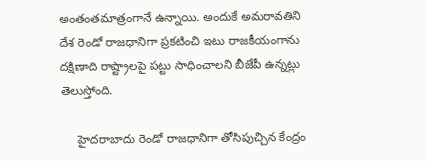అంతంతమాత్రంగానే ఉన్నాయి. అందుకే అమరావతిని దేశ రెండో రాజధానిగా ప్రకటించి ఇటు రాజకీయంగాను దక్షిణాది రాష్ట్రాలపై పట్టు సాధించాలని బీజేపీ ఉన్నట్లు తెలుస్తోంది.

     హైదరాబాదు రెండో రాజధానిగా తోసిపుచ్చిన కేంద్రం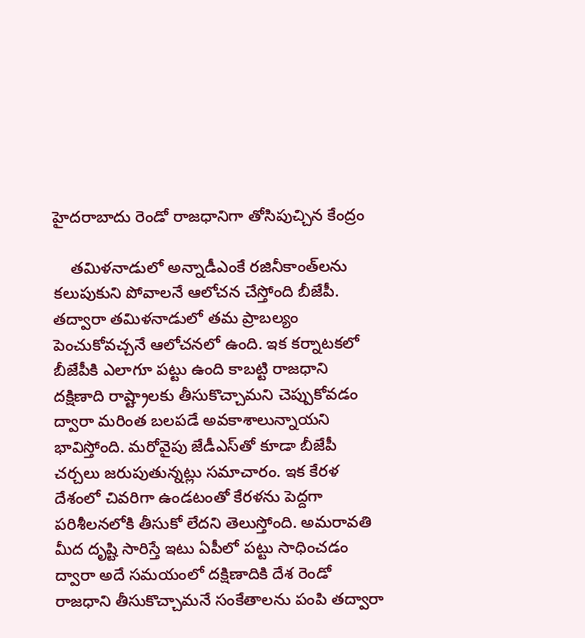హైదరాబాదు రెండో రాజధానిగా తోసిపుచ్చిన కేంద్రం

    తమిళనాడులో అన్నాడీఎంకే రజినీకాంత్‌లను కలుపుకుని పోవాలనే ఆలోచన చేస్తోంది బీజేపీ. తద్వారా తమిళనాడులో తమ ప్రాబల్యం పెంచుకోవచ్చనే ఆలోచనలో ఉంది. ఇక కర్నాటకలో బీజేపీకి ఎలాగూ పట్టు ఉంది కాబట్టి రాజధాని దక్షిణాది రాష్ట్రాలకు తీసుకొచ్చామని చెప్పుకోవడం ద్వారా మరింత బలపడే అవకాశాలున్నాయని భావిస్తోంది. మరోవైపు జేడీఎస్‌తో కూడా బీజేపీ చర్చలు జరుపుతున్నట్లు సమాచారం. ఇక కేరళ దేశంలో చివరిగా ఉండటంతో కేరళను పెద్దగా పరిశీలనలోకి తీసుకో లేదని తెలుస్తోంది. అమరావతి మీద దృష్టి సారిస్తే ఇటు ఏపీలో పట్టు సాధించడం ద్వారా అదే సమయంలో దక్షిణాదికి దేశ రెండో రాజధాని తీసుకొచ్చామనే సంకేతాలను పంపి తద్వారా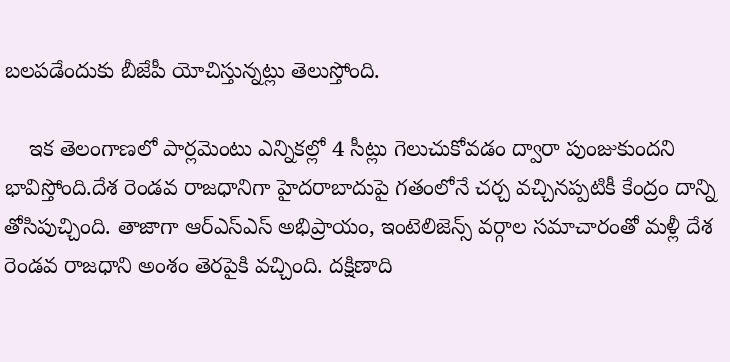బలపడేందుకు బీజేపీ యోచిస్తున్నట్లు తెలుస్తోంది.

    ఇక తెలంగాణలో పార్లమెంటు ఎన్నికల్లో 4 సీట్లు గెలుచుకోవడం ద్వారా పుంజుకుందని భావిస్తోంది.దేశ రెండవ రాజధానిగా హైదరాబాదుపై గతంలోనే చర్చ వచ్చినప్పటికీ కేంద్రం దాన్ని తోసిపుచ్చింది. తాజాగా ఆర్ఎస్ఎస్ అభిప్రాయం, ఇంటెలిజెన్స్ వర్గాల సమాచారంతో మళ్లీ దేశ రెండవ రాజధాని అంశం తెరపైకి వచ్చింది. దక్షిణాది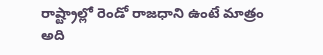రాష్ట్రాల్లో రెండో రాజధాని ఉంటే మాత్రం అది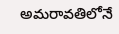అమరావతిలోనే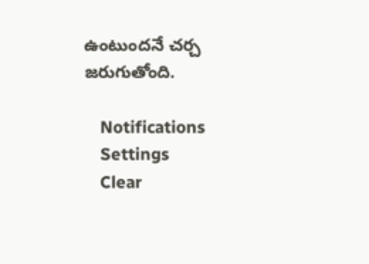ఉంటుందనే చర్చ జరుగుతోంది.

    Notifications
    Settings
    Clear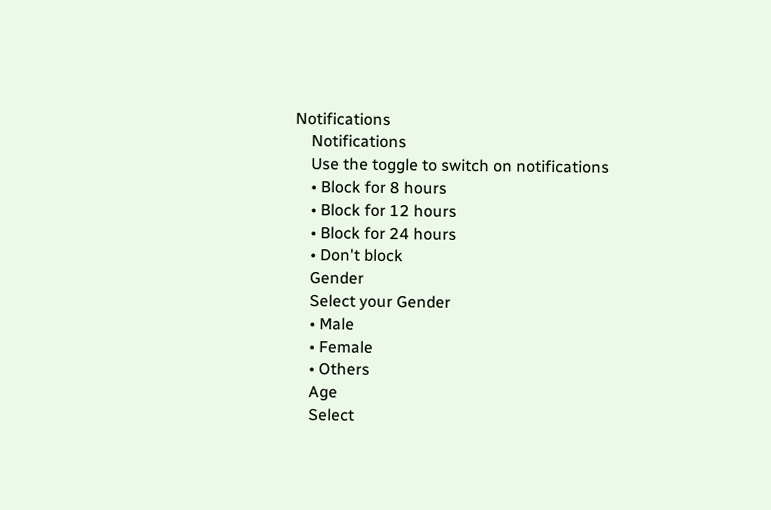Notifications
    Notifications
    Use the toggle to switch on notifications
    • Block for 8 hours
    • Block for 12 hours
    • Block for 24 hours
    • Don't block
    Gender
    Select your Gender
    • Male
    • Female
    • Others
    Age
    Select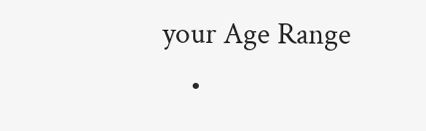your Age Range
    •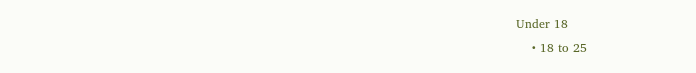Under 18
    • 18 to 25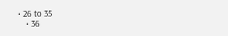• 26 to 35
    • 36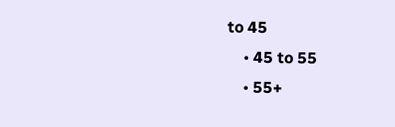to 45
    • 45 to 55
    • 55+